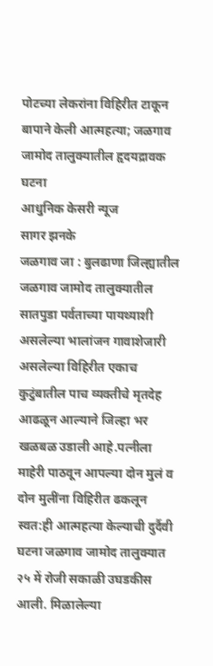पोटच्या लेकरांना विहिरीत टाकून बापाने केली आत्महत्या; जळगाव जामोद तालुक्यातील हृदयद्रावक घटना
आधुनिक केसरी न्यूज
सागर झनके
जळगाव जा : बुलढाणा जिल्ह्यातील जळगाव जामोद तालुक्यातील सातपुडा पर्वताच्या पायथ्याशी असलेल्या भालांजन गावाशेजारी असलेल्या विहिरीत एकाच कुटुंबातील पाच व्यक्तीचे मृतदेह आढळून आल्याने जिल्हा भर खळबळ उडाली आहे.पत्नीला माहेरी पाठवून आपल्या दोन मुलं व दोन मुलींना विहिरीत ढकलून स्वत:ही आत्महत्या केल्याची दुर्दैवी घटना जळगाव जामोद तालुक्यात २५ में रोजी सकाळी उघडकीस आली. मिळालेल्या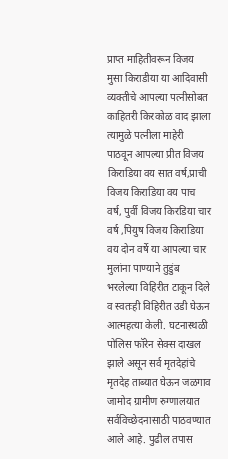प्राप्त माहितीवरून विजय मुसा किराडीया या आदिवासी व्यक्तीचे आपल्या पत्नीसोबत काहितरी किरकोळ वाद झाला त्यामुळे पत्नीला माहेरी पाठवून आपल्या प्रीत विजय किराडिया वय सात वर्ष,प्राची विजय किराडिया वय पाच वर्ष, पुर्वी विजय किरडिया चार वर्ष ,पियुष विजय किराडिया वय दोन वर्षे या आपल्या चार मुलांना पाण्याने तुडुंब भरलेल्या विहिरीत टाकून दिले व स्वतःही विहिरीत उडी घेऊन आत्महत्या केली. घटनास्थळी पोलिस फॉरेन सेक्स दाखल झाले असून सर्व मृतदेहांचे मृतदेह ताब्यात घेऊन जळगाव जामोद ग्रामीण रुग्णालयात सर्वविच्छेदनासाठी पाठवण्यात आले आहे. पुढील तपास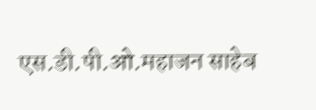एस.डी.पी.ओ.महाजन साहेब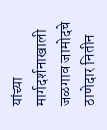यांच्या मार्गदर्शनाखाली जळगाव जामोदचे ठाणेदार नितीन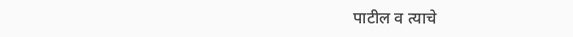पाटील व त्याचे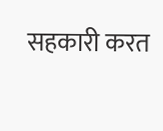सहकारी करत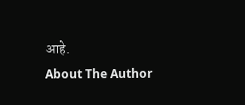आहे.
About The Author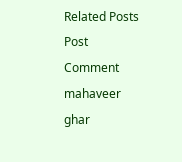Related Posts
Post Comment
mahaveer ghar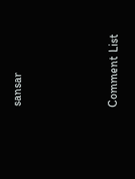sansar



Comment List